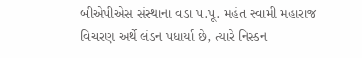બીએપીએસ સંસ્થાના વડા પ.પૂ. મહંત સ્વામી મહારાજ વિચરણ અર્થે લંડન પધાર્યા છે, ત્યારે નિસ્ડન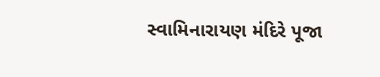સ્વામિનારાયણ મંદિરે પૂજા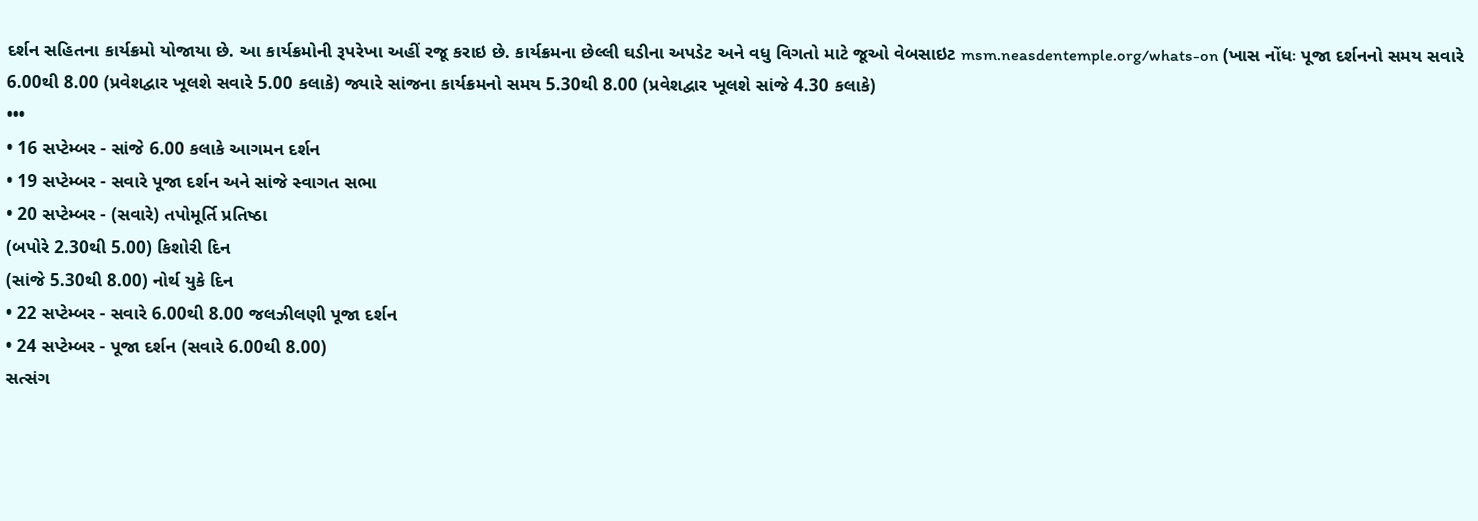દર્શન સહિતના કાર્યક્રમો યોજાયા છે. આ કાર્યક્રમોની રૂપરેખા અહીં રજૂ કરાઇ છે. કાર્યક્રમના છેલ્લી ઘડીના અપડેટ અને વધુ વિગતો માટે જૂઓ વેબસાઇટ msm.neasdentemple.org/whats-on (ખાસ નોંધઃ પૂજા દર્શનનો સમય સવારે 6.00થી 8.00 (પ્રવેશદ્વાર ખૂલશે સવારે 5.00 કલાકે) જ્યારે સાંજના કાર્યક્રમનો સમય 5.30થી 8.00 (પ્રવેશદ્વાર ખૂલશે સાંજે 4.30 કલાકે)
•••
• 16 સપ્ટેમ્બર - સાંજે 6.00 કલાકે આગમન દર્શન
• 19 સપ્ટેમ્બર - સવારે પૂજા દર્શન અને સાંજે સ્વાગત સભા
• 20 સપ્ટેમ્બર - (સવારે) તપોમૂર્તિ પ્રતિષ્ઠા
(બપોરે 2.30થી 5.00) કિશોરી દિન
(સાંજે 5.30થી 8.00) નોર્થ યુકે દિન
• 22 સપ્ટેમ્બર - સવારે 6.00થી 8.00 જલઝીલણી પૂજા દર્શન
• 24 સપ્ટેમ્બર - પૂજા દર્શન (સવારે 6.00થી 8.00)
સત્સંગ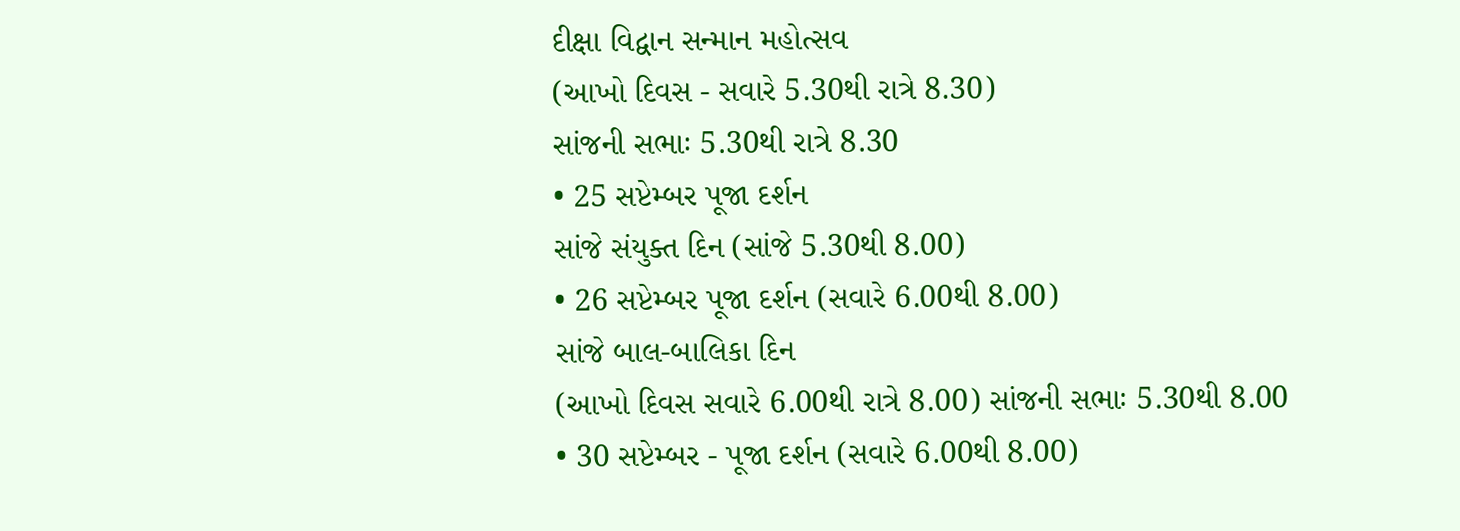દીક્ષા વિદ્વાન સન્માન મહોત્સવ
(આખો દિવસ - સવારે 5.30થી રાત્રે 8.30)
સાંજની સભાઃ 5.30થી રાત્રે 8.30
• 25 સપ્ટેમ્બર પૂજા દર્શન
સાંજે સંયુક્ત દિન (સાંજે 5.30થી 8.00)
• 26 સપ્ટેમ્બર પૂજા દર્શન (સવારે 6.00થી 8.00)
સાંજે બાલ-બાલિકા દિન
(આખો દિવસ સવારે 6.00થી રાત્રે 8.00) સાંજની સભાઃ 5.30થી 8.00
• 30 સપ્ટેમ્બર - પૂજા દર્શન (સવારે 6.00થી 8.00)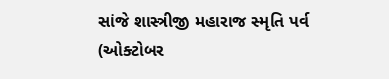સાંજે શાસ્ત્રીજી મહારાજ સ્મૃતિ પર્વ
(ઓક્ટોબર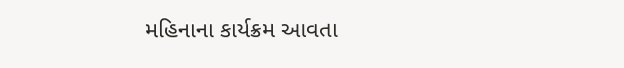મહિનાના કાર્યક્રમ આવતા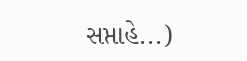સપ્તાહે...)